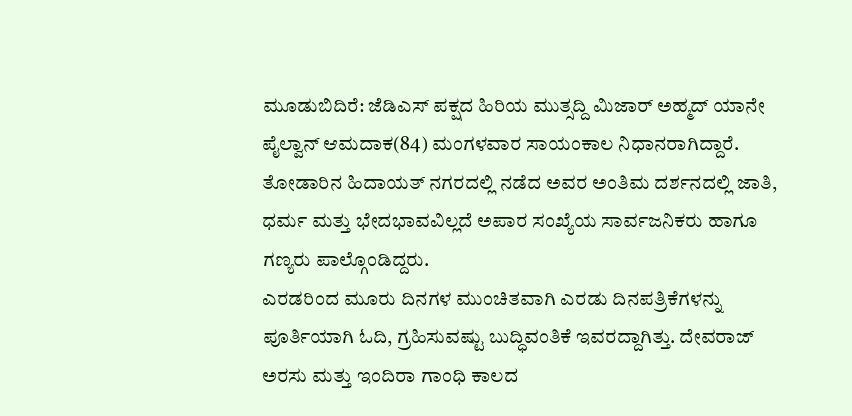ಮೂಡುಬಿದಿರೆ: ಜೆಡಿಎಸ್ ಪಕ್ಷದ ಹಿರಿಯ ಮುತ್ಸದ್ದಿ ಮಿಜಾರ್ ಅಹ್ಮದ್ ಯಾನೇ ಪೈಲ್ವಾನ್ ಆಮದಾಕ(84) ಮಂಗಳವಾರ ಸಾಯಂಕಾಲ ನಿಧಾನರಾಗಿದ್ದಾರೆ.
ತೋಡಾರಿನ ಹಿದಾಯತ್ ನಗರದಲ್ಲಿ ನಡೆದ ಅವರ ಅಂತಿಮ ದರ್ಶನದಲ್ಲಿ ಜಾತಿ, ಧರ್ಮ ಮತ್ತು ಭೇದಭಾವವಿಲ್ಲದೆ ಅಪಾರ ಸಂಖ್ಯೆಯ ಸಾರ್ವಜನಿಕರು ಹಾಗೂ ಗಣ್ಯರು ಪಾಲ್ಗೊಂಡಿದ್ದರು.
ಎರಡರಿಂದ ಮೂರು ದಿನಗಳ ಮುಂಚಿತವಾಗಿ ಎರಡು ದಿನಪತ್ರಿಕೆಗಳನ್ನು ಪೂರ್ತಿಯಾಗಿ ಓದಿ, ಗ್ರಹಿಸುವಷ್ಟು ಬುದ್ಧಿವಂತಿಕೆ ಇವರದ್ದಾಗಿತ್ತು. ದೇವರಾಜ್ ಅರಸು ಮತ್ತು ಇಂದಿರಾ ಗಾಂಧಿ ಕಾಲದ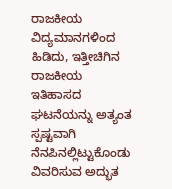ರಾಜಕೀಯ ವಿದ್ಯಮಾನಗಳಿಂದ ಹಿಡಿದು, ಇತ್ತೀಚಿಗಿನ ರಾಜಕೀಯ ಇತಿಹಾಸದ ಘಟನೆಯನ್ನು ಅತ್ಯಂತ ಸ್ಪಷ್ಟವಾಗಿ ನೆನಪಿನಲ್ಲಿಟ್ಟುಕೊಂಡು ವಿವರಿಸುವ ಅದ್ಭುತ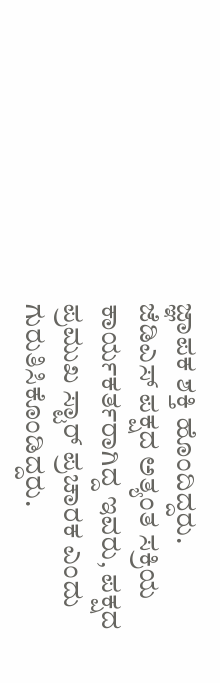ಜ್ಞಾಪಕ ಶಕ್ತಿ ಹೊಂದಿದ್ದರು.
ಜೆಡಿಎಸ್ ಪಕ್ಷದ ಅತ್ಯಂತ ಸಕ್ರಿಯ ಕಾರ್ಯಕರ್ತರಾಗಿದ್ದ ಇವರು, ಪಕ್ಷದ ಪ್ರಮುಖ ಸ್ಟಾರ್ ಪ್ರಚಾರಕ ಎಂದು ಗುರುತಿಸಿಕೊಂಡಿದ್ದರು.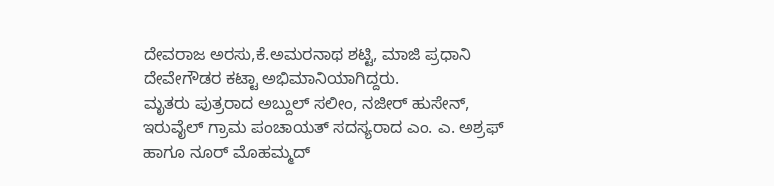ದೇವರಾಜ ಅರಸು,ಕೆ.ಅಮರನಾಥ ಶಟ್ಟಿ, ಮಾಜಿ ಪ್ರಧಾನಿ ದೇವೇಗೌಡರ ಕಟ್ಟಾ ಅಭಿಮಾನಿಯಾಗಿದ್ದರು.
ಮೃತರು ಪುತ್ರರಾದ ಅಬ್ದುಲ್ ಸಲೀಂ, ನಜೀರ್ ಹುಸೇನ್, ಇರುವೈಲ್ ಗ್ರಾಮ ಪಂಚಾಯತ್ ಸದಸ್ಯರಾದ ಎಂ. ಎ. ಅಶ್ರಫ್ ಹಾಗೂ ನೂರ್ ಮೊಹಮ್ಮದ್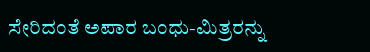ಸೇರಿದಂತೆ ಅಪಾರ ಬಂಧು-ಮಿತ್ರರನ್ನು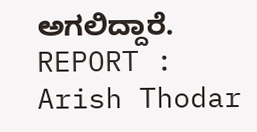ಅಗಲಿದ್ದಾರೆ.
REPORT : Arish Thodar